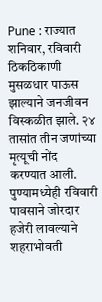Pune : राज्यात शनिवार, रविवारी ठिकठिकाणी मुसळधार पाऊस झाल्याने जनजीवन विस्कळीत झाले. २४ तासांत तीन जणांच्या मृत्यूची नोंद करण्यात आली. पुण्यामध्येही रविवारी पावसाने जोरदार हजेरी लावल्याने शहराभोवती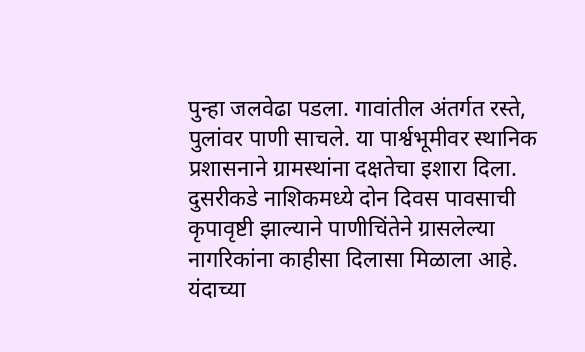पुन्हा जलवेढा पडला. गावांतील अंतर्गत रस्ते, पुलांवर पाणी साचले. या पार्श्वभूमीवर स्थानिक प्रशासनाने ग्रामस्थांना दक्षतेचा इशारा दिला. दुसरीकडे नाशिकमध्ये दोन दिवस पावसाची कृपावृष्टी झाल्याने पाणीचिंतेने ग्रासलेल्या नागरिकांना काहीसा दिलासा मिळाला आहे. यंदाच्या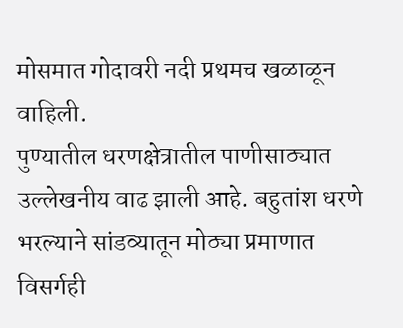मोसमात गोदावरी नदी प्रथमच खळाळून वाहिली.
पुण्यातील धरणक्षेत्रातील पाणीसाठ्यात उल्लेखनीय वाढ झाली आहे. बहुतांश धरणे भरल्याने सांडव्यातून मोठ्या प्रमाणात विसर्गही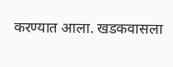करण्यात आला. खडकवासला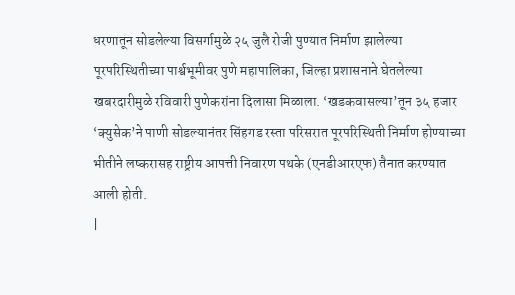धरणातून सोडलेल्या विसर्गामुळे २५ जुलै रोजी पुण्यात निर्माण झालेल्या पूरपरिस्थितीच्या पार्श्वभूमीवर पुणे महापालिका, जिल्हा प्रशासनाने घेतलेल्या खबरदारीमुळे रविवारी पुणेकरांना दिलासा मिळाला. ‘खडकवासल्या’तून ३५ हजार ‘क्युसेक’ने पाणी सोडल्यानंतर सिंहगड रस्ता परिसरात पूरपरिस्थिती निर्माण होण्याच्या भीतीने लष्करासह राष्ट्रीय आपत्ती निवारण पथके (एनडीआरएफ) तैनात करण्यात आली होती.
|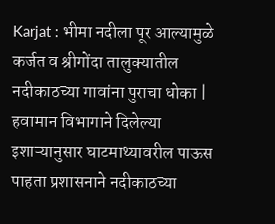Karjat : भीमा नदीला पूर आल्यामुळे कर्जत व श्रीगोंदा तालुक्यातील नदीकाठच्या गावांना पुराचा धोका |
हवामान विभागाने दिलेल्या इशाऱ्यानुसार घाटमाथ्यावरील पाऊस पाहता प्रशासनाने नदीकाठच्या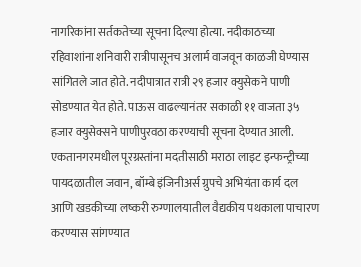नागरिकांना सर्तकतेच्या सूचना दिल्या होत्या. नदीकाठच्या रहिवाशांना शनिवारी रात्रीपासूनच अलार्म वाजवून काळजी घेण्यास सांगितले जात होते. नदीपात्रात रात्री २९ हजार क्युसेकने पाणी सोडण्यात येत होते. पाऊस वाढल्यानंतर सकाळी ११ वाजता ३५ हजार क्युसेक्सने पाणीपुरवठा करण्याची सूचना देण्यात आली. एकतानगरमधील पूरग्रस्तांना मदतीसाठी मराठा लाइट इन्फन्ट्रीच्या पायदळातील जवान, बॉम्बे इंजिनीअर्स ग्रुपचे अभियंता कार्य दल आणि खडकीच्या लष्करी रुग्णालयातील वैद्यकीय पथकाला पाचारण करण्यास सांगण्यात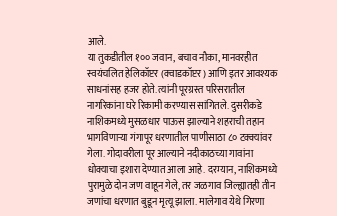आले.
या तुकडीतील १०० जवान, बचाव नौका, मानवरहीत स्वयंचलित हेलिकॉप्टर (क्वाडकॉप्टर) आणि इतर आवश्यक साधनांसह हजर होते. त्यांनी पूरग्रस्त परिसरातील नागरिकांना घरे रिकामी करण्यास सांगितले. दुसरीकडे नाशिकमध्ये मुसळधार पाऊस झाल्याने शहराची तहान भागविणाऱ्या गंगापूर धरणातील पाणीसाठा ८० टक्क्यांवर गेला. गोदावरीला पूर आल्याने नदीकाठच्या गावांना धोक्याचा इशारा देण्यात आला आहे. दरम्यान, नाशिकमध्ये पुरामुळे दोन जण वाहून गेले, तर जळगाव जिल्ह्यातही तीन जणांचा धरणात बुडून मृत्यू झाला. मालेगाव येथे गिरणा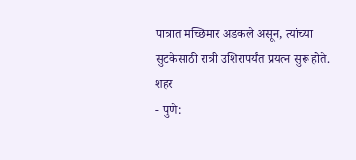पात्रात मच्छिमार अडकले असून, त्यांच्या सुटकेसाठी रात्री उशिरापर्यंत प्रयत्न सुरू होते.
शहर
- पुणे: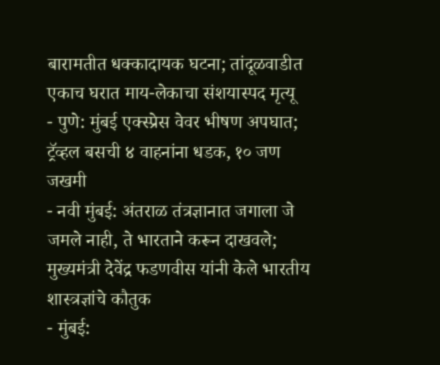बारामतीत धक्कादायक घटना; तांदूळवाडीत एकाच घरात माय-लेकाचा संशयास्पद मृत्यू
- पुणे: मुंबई एक्स्प्रेस वेवर भीषण अपघात; ट्रॅव्हल बसची ४ वाहनांना धडक, १० जण जखमी
- नवी मुंबई: अंतराळ तंत्रज्ञानात जगाला जे जमले नाही, ते भारताने करून दाखवले; मुख्यमंत्री देवेंद्र फडणवीस यांनी केले भारतीय शास्त्रज्ञांचे कौतुक
- मुंबई: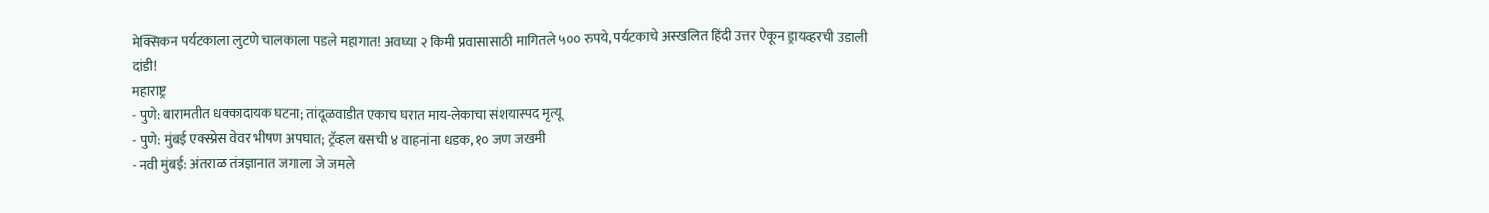मेक्सिकन पर्यटकाला लुटणे चालकाला पडले महागात! अवघ्या २ किमी प्रवासासाठी मागितले ५०० रुपये, पर्यटकाचे अस्खलित हिंदी उत्तर ऐकून ड्रायव्हरची उडाली दांडी!
महाराष्ट्र
- पुणे: बारामतीत धक्कादायक घटना; तांदूळवाडीत एकाच घरात माय-लेकाचा संशयास्पद मृत्यू
- पुणे: मुंबई एक्स्प्रेस वेवर भीषण अपघात; ट्रॅव्हल बसची ४ वाहनांना धडक, १० जण जखमी
- नवी मुंबई: अंतराळ तंत्रज्ञानात जगाला जे जमले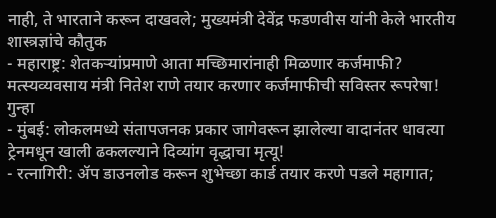नाही, ते भारताने करून दाखवले; मुख्यमंत्री देवेंद्र फडणवीस यांनी केले भारतीय शास्त्रज्ञांचे कौतुक
- महाराष्ट्र: शेतकऱ्यांप्रमाणे आता मच्छिमारांनाही मिळणार कर्जमाफी? मत्स्यव्यवसाय मंत्री नितेश राणे तयार करणार कर्जमाफीची सविस्तर रूपरेषा!
गुन्हा
- मुंबई: लोकलमध्ये संतापजनक प्रकार जागेवरून झालेल्या वादानंतर धावत्या ट्रेनमधून खाली ढकलल्याने दिव्यांग वृद्धाचा मृत्यू!
- रत्नागिरी: ॲप डाउनलोड करून शुभेच्छा कार्ड तयार करणे पडले महागात;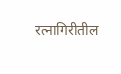रत्नागिरीतील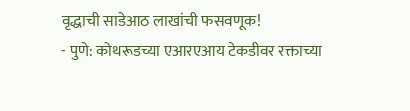वृद्धाची साडेआठ लाखांची फसवणूक!
- पुणे: कोथरूडच्या एआरएआय टेकडीवर रक्ताच्या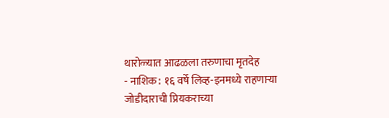थारोळ्यात आढळला तरुणाचा मृतदेह
- नाशिक: १६ वर्षे लिव्ह-इनमध्ये राहणाऱ्या जोडीदाराची प्रियकराच्या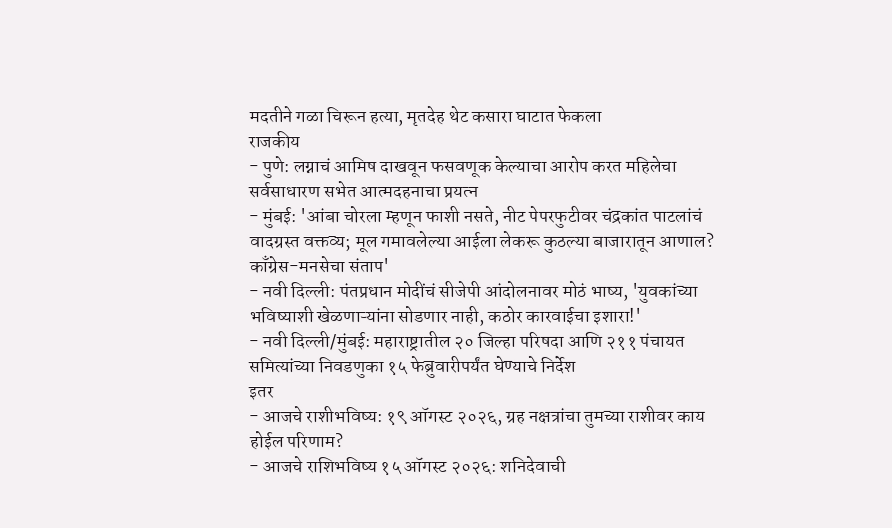मदतीने गळा चिरून हत्या, मृतदेह थेट कसारा घाटात फेकला
राजकीय
- पुणे: लग्नाचं आमिष दाखवून फसवणूक केल्याचा आरोप करत महिलेचा सर्वसाधारण सभेत आत्मदहनाचा प्रयत्न
- मुंबई: 'आंबा चोरला म्हणून फाशी नसते, नीट पेपरफुटीवर चंद्रकांत पाटलांचं वादग्रस्त वक्तव्य; मूल गमावलेल्या आईला लेकरू कुठल्या बाजारातून आणाल? काँग्रेस-मनसेचा संताप'
- नवी दिल्ली: पंतप्रधान मोदींचं सीजेपी आंदोलनावर मोठं भाष्य, 'युवकांच्या भविष्याशी खेळणाऱ्यांना सोडणार नाही, कठोर कारवाईचा इशारा!'
- नवी दिल्ली/मुंबई: महाराष्ट्रातील २० जिल्हा परिषदा आणि २११ पंचायत समित्यांच्या निवडणुका १५ फेब्रुवारीपर्यंत घेण्याचे निर्देश
इतर
- आजचे राशीभविष्य: १९ ऑगस्ट २०२६, ग्रह नक्षत्रांचा तुमच्या राशीवर काय होईल परिणाम?
- आजचे राशिभविष्य १५ ऑगस्ट २०२६: शनिदेवाची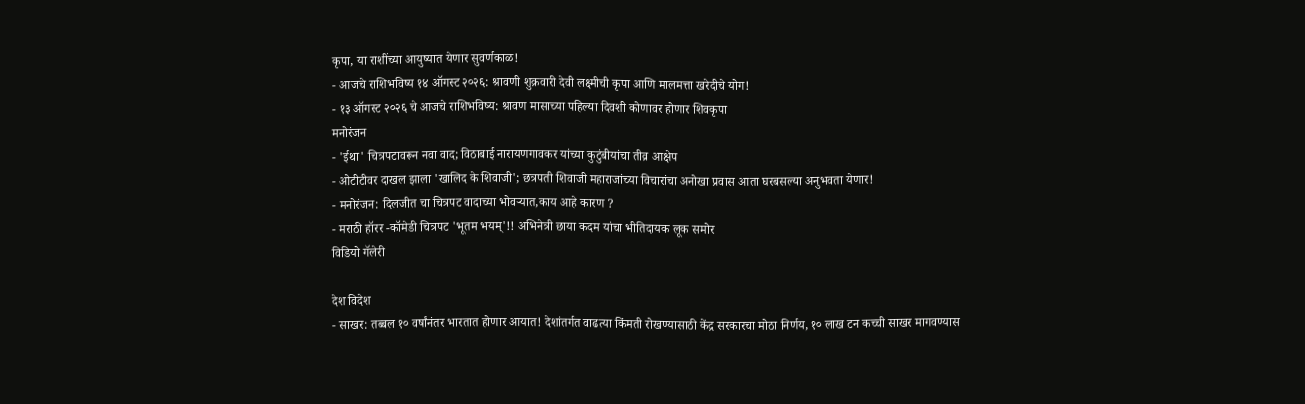कृपा, या राशींच्या आयुष्यात येणार सुवर्णकाळ!
- आजचे राशिभविष्य १४ ऑगस्ट २०२६: श्रावणी शुक्रवारी देवी लक्ष्मीची कृपा आणि मालमत्ता खरेदीचे योग!
- १३ ऑगस्ट २०२६ चे आजचे राशिभविष्य: श्रावण मासाच्या पहिल्या दिवशी कोणावर होणार शिवकृपा
मनोरंजन
- 'ईथा' चित्रपटावरून नवा वाद; विठाबाई नारायणगावकर यांच्या कुटुंबीयांचा तीव्र आक्षेप
- ओटीटीवर दाखल झाला 'खालिद के शिवाजी'; छत्रपती शिवाजी महाराजांच्या विचारांचा अनोखा प्रवास आता घरबसल्या अनुभवता येणार!
- मनोरंजन: दिलजीत चा चित्रपट वादाच्या भोवऱ्यात,काय आहे कारण ?
- मराठी हॉरर -कॉमेडी चित्रपट 'भूतम भयम्'!! अभिनेत्री छाया कदम यांचा भीतिदायक लूक समोर
विडियो गॅलेरी

देश विदेश
- साखर: तब्बल १० वर्षांनंतर भारतात होणार आयात! देशांतर्गत वाढत्या किंमती रोखण्यासाठी केंद्र सरकारचा मोठा निर्णय, १० लाख टन कच्ची साखर मागवण्यास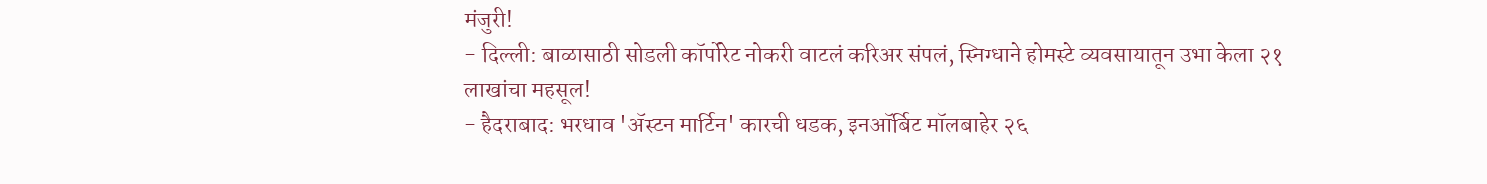मंजुरी!
- दिल्ली: बाळासाठी सोडली कॉर्पोरेट नोकरी वाटलं करिअर संपलं, स्निग्धाने होमस्टे व्यवसायातून उभा केला २१ लाखांचा महसूल!
- हैदराबाद: भरधाव 'ॲस्टन मार्टिन' कारची धडक, इनऑर्बिट मॉलबाहेर २६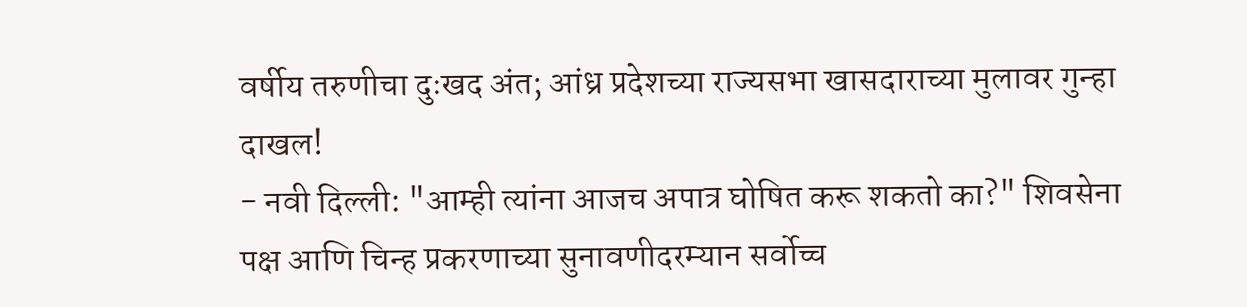वर्षीय तरुणीचा दुःखद अंत; आंध्र प्रदेशच्या राज्यसभा खासदाराच्या मुलावर गुन्हा दाखल!
- नवी दिल्ली: "आम्ही त्यांना आजच अपात्र घोषित करू शकतो का?" शिवसेना पक्ष आणि चिन्ह प्रकरणाच्या सुनावणीदरम्यान सर्वोच्च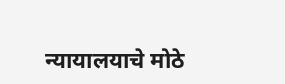न्यायालयाचे मोठे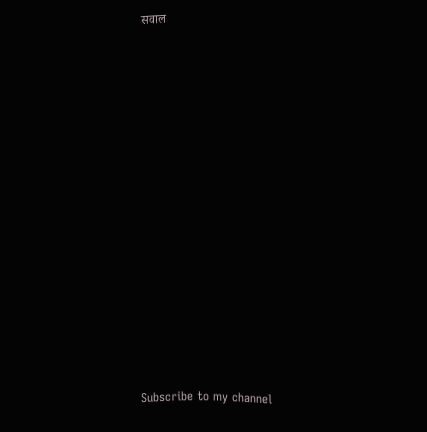सवाल


























Subscribe to my channel